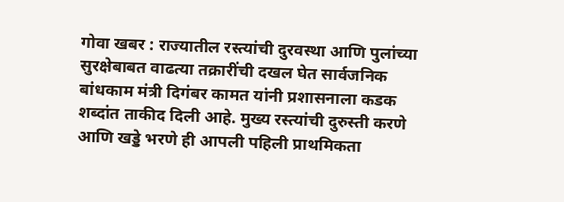गोवा खबर : राज्यातील रस्त्यांची दुरवस्था आणि पुलांच्या सुरक्षेबाबत वाढत्या तक्रारींची दखल घेत सार्वजनिक बांधकाम मंत्री दिगंबर कामत यांनी प्रशासनाला कडक शब्दांत ताकीद दिली आहे. मुख्य रस्त्यांची दुरुस्ती करणे आणि खड्डे भरणे ही आपली पहिली प्राथमिकता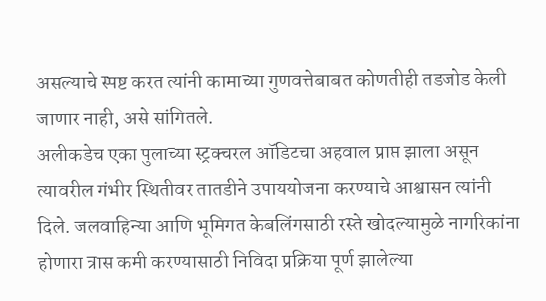असल्याचे स्पष्ट करत त्यांनी कामाच्या गुणवत्तेबाबत कोणतीही तडजोड केली जाणार नाही, असे सांगितले.
अलीकडेच एका पुलाच्या स्ट्रक्चरल ऑडिटचा अहवाल प्राप्त झाला असून त्यावरील गंभीर स्थितीवर तातडीने उपाययोजना करण्याचे आश्वासन त्यांनी दिले. जलवाहिन्या आणि भूमिगत केबलिंगसाठी रस्ते खोदल्यामुळे नागरिकांना होणारा त्रास कमी करण्यासाठी निविदा प्रक्रिया पूर्ण झालेल्या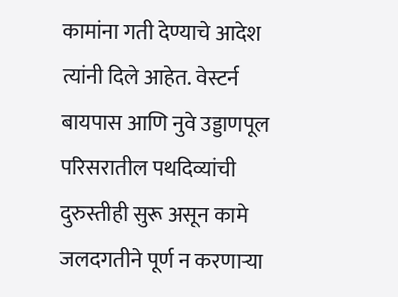कामांना गती देण्याचे आदेश त्यांनी दिले आहेत. वेस्टर्न बायपास आणि नुवे उड्डाणपूल परिसरातील पथदिव्यांची दुरुस्तीही सुरू असून कामे जलदगतीने पूर्ण न करणाऱ्या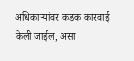अधिकाऱ्यांवर कडक कारवाई केली जाईल, असा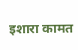इशारा कामत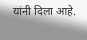यांनी दिला आहे.